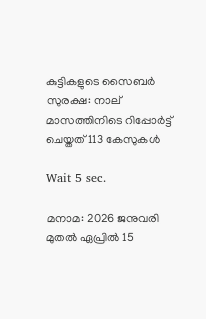കുട്ടികളുടെ സൈബര്‍ സുരക്ഷ: നാല് മാസത്തിനിടെ റിപ്പോര്‍ട്ട് ചെയ്തത് 113 കേസുകള്‍

Wait 5 sec.

മനാമ: 2026 ജനുവരി മുതല്‍ ഏപ്രില്‍ 15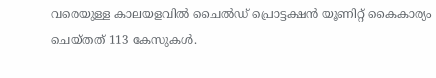വരെയുള്ള കാലയളവില്‍ ചൈല്‍ഡ് പ്രൊട്ടക്ഷന്‍ യൂണിറ്റ് കൈകാര്യം ചെയ്തത് 113 കേസുകള്‍.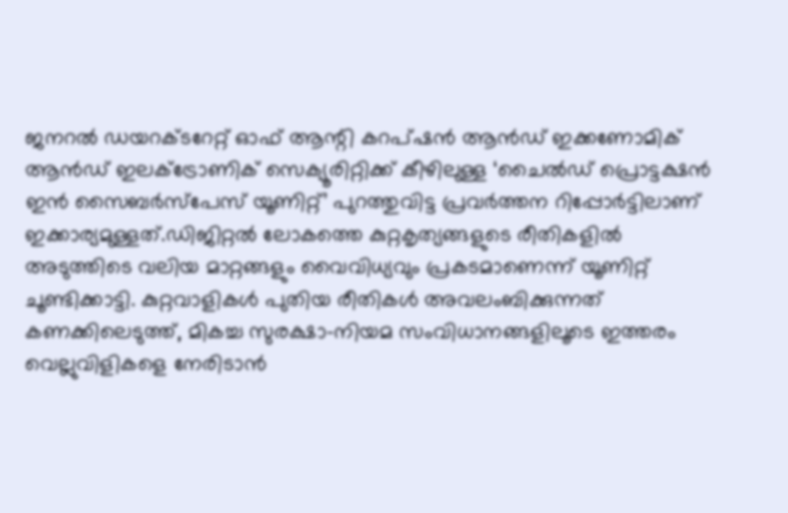ജനറല്‍ ഡയറക്ടറേറ്റ് ഓഫ് ആന്റി കറപ്ഷന്‍ ആന്‍ഡ് ഇക്കണോമിക് ആന്‍ഡ് ഇലക്ട്രോണിക് സെക്യൂരിറ്റിക്ക് കീഴിലുള്ള ‘ചൈല്‍ഡ് പ്രൊട്ടക്ഷന്‍ ഇന്‍ സൈബര്‍സ്പേസ് യൂണിറ്റ്’ പുറത്തുവിട്ട പ്രവര്‍ത്തന റിപ്പോര്‍ട്ടിലാണ് ഇക്കാര്യമുള്ളത്.ഡിജിറ്റല്‍ ലോകത്തെ കുറ്റകൃത്യങ്ങളുടെ രീതികളില്‍ അടുത്തിടെ വലിയ മാറ്റങ്ങളും വൈവിധ്യവും പ്രകടമാണെന്ന് യൂണിറ്റ് ചൂണ്ടിക്കാട്ടി. കുറ്റവാളികള്‍ പുതിയ രീതികള്‍ അവലംബിക്കുന്നത് കണക്കിലെടുത്ത്, മികച്ച സുരക്ഷാ-നിയമ സംവിധാനങ്ങളിലൂടെ ഇത്തരം വെല്ലുവിളികളെ നേരിടാന്‍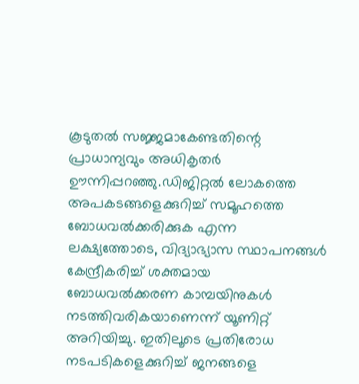കൂടുതല്‍ സജ്ജമാകേണ്ടതിന്റെ പ്രാധാന്യവും അധികൃതര്‍ ഊന്നിപ്പറഞ്ഞു.ഡിജിറ്റല്‍ ലോകത്തെ അപകടങ്ങളെക്കുറിച്ച് സമൂഹത്തെ ബോധവല്‍ക്കരിക്കുക എന്ന ലക്ഷ്യത്തോടെ, വിദ്യാഭ്യാസ സ്ഥാപനങ്ങള്‍ കേന്ദ്രീകരിച്ച് ശക്തമായ ബോധവല്‍ക്കരണ കാമ്പയിനുകള്‍ നടത്തിവരികയാണെന്ന് യൂണിറ്റ് അറിയിച്ചു. ഇതിലൂടെ പ്രതിരോധ നടപടികളെക്കുറിച്ച് ജനങ്ങളെ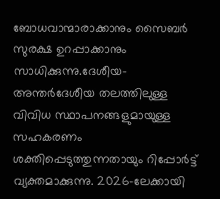ബോധവാന്മാരാക്കാനും സൈബര്‍ സുരക്ഷ ഉറപ്പാക്കാനും സാധിക്കുന്നു.ദേശീയ-അന്തര്‍ദേശീയ തലത്തിലുള്ള വിവിധ സ്ഥാപനങ്ങളുമായുള്ള സഹകരണം ശക്തിപ്പെടുത്തുന്നതായും റിപ്പോര്‍ട്ട് വ്യക്തമാക്കുന്നു. 2026-ലേക്കായി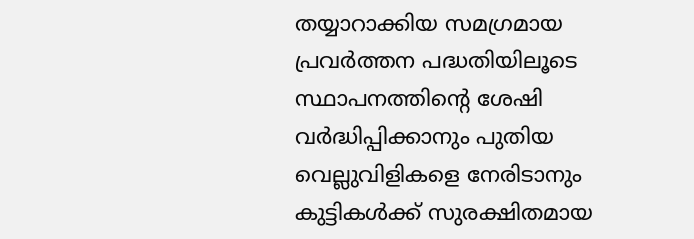തയ്യാറാക്കിയ സമഗ്രമായ പ്രവര്‍ത്തന പദ്ധതിയിലൂടെ സ്ഥാപനത്തിന്റെ ശേഷി വര്‍ദ്ധിപ്പിക്കാനും പുതിയ വെല്ലുവിളികളെ നേരിടാനും കുട്ടികള്‍ക്ക് സുരക്ഷിതമായ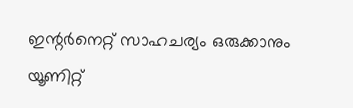ഇന്റര്‍നെറ്റ് സാഹചര്യം ഒരുക്കാനും യൂണിറ്റ്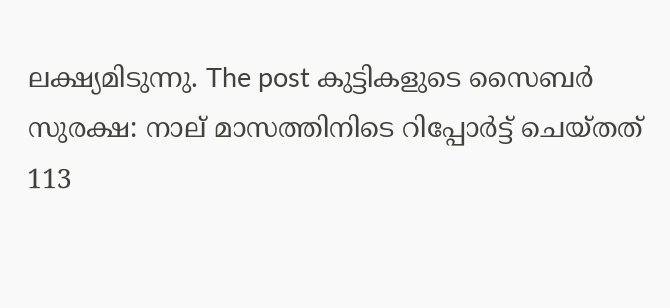ലക്ഷ്യമിടുന്നു. The post കുട്ടികളുടെ സൈബര്‍ സുരക്ഷ: നാല് മാസത്തിനിടെ റിപ്പോര്‍ട്ട് ചെയ്തത് 113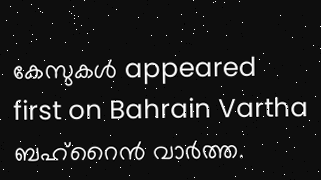കേസുകള്‍ appeared first on Bahrain Vartha ബഹ്‌റൈൻ വാർത്ത.